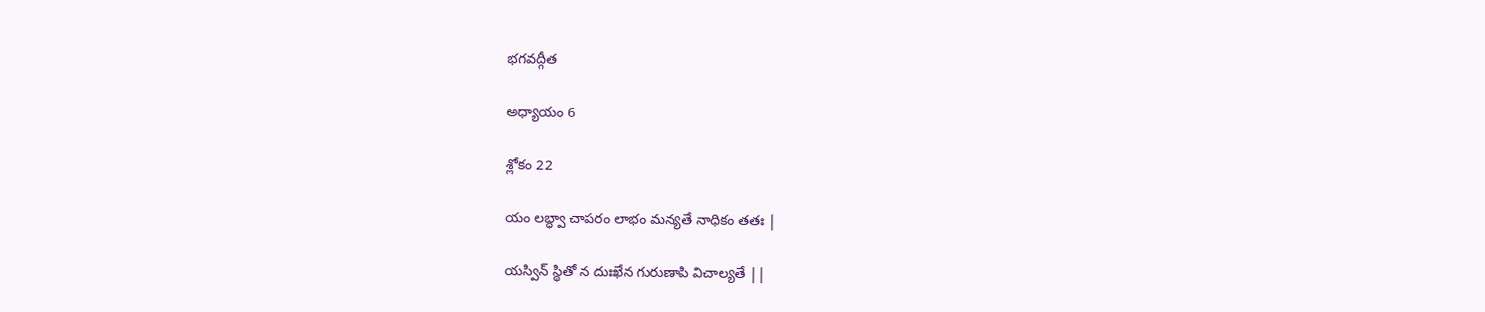భగవద్గీత

అధ్యాయం 6

శ్లోకం 22

యం లబ్ధ్వా చాపరం లాభం మన్యతే నాధికం తతః |

యస్విన్ స్థితో న దుఃఖేన గురుణాపి విచాల్యతే ||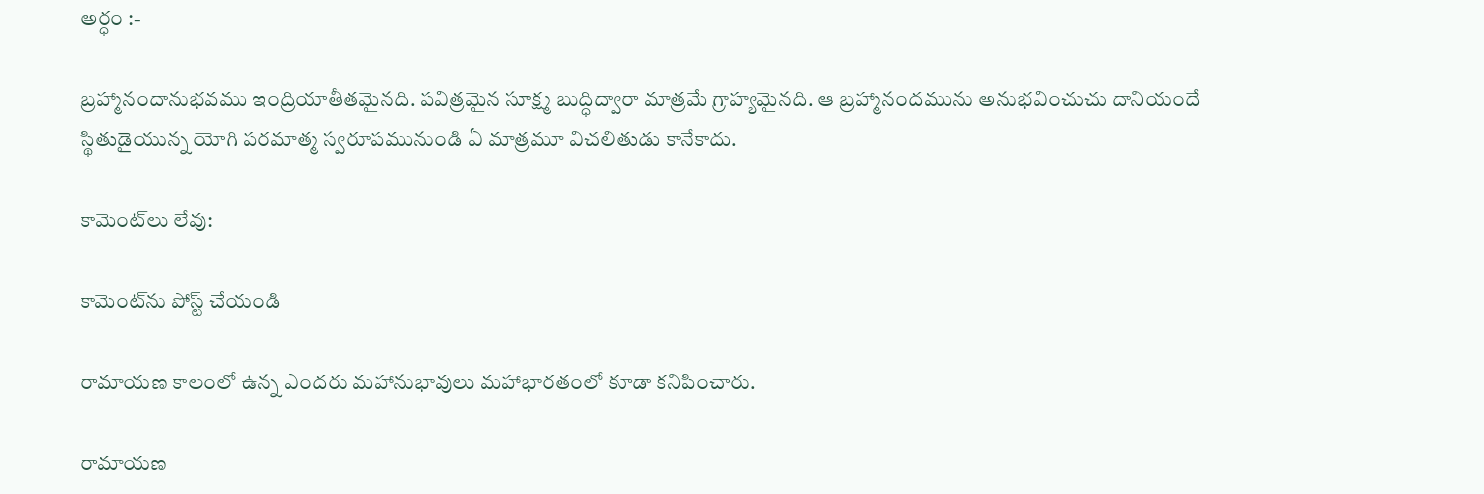అర్ధం :-

బ్రహ్మానందానుభవము ఇంద్రియాతీతమైనది. పవిత్రమైన సూక్ష్మ బుద్ధిద్వారా మాత్రమే గ్రాహ్యమైనది. ఆ బ్రహ్మానందమును అనుభవించుచు దానియందే స్థితుడైయున్న యోగి పరమాత్మ స్వరూపమునుండి ఏ మాత్రమూ విచలితుడు కానేకాదు.

కామెంట్‌లు లేవు:

కామెంట్‌ను పోస్ట్ చేయండి

రామాయణ కాలంలో ఉన్న ఎందరు మహానుభావులు మహాభారతంలో కూడా కనిపించారు.

రామాయణ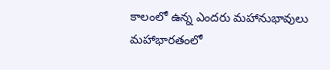కాలంలో ఉన్న ఎందరు మహానుభావులు  మహాభారతంలో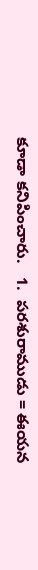కూడా కనిపించారు.   1.  పరశురాముడు = ఈయన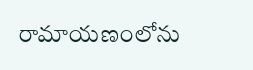రామాయణంలోను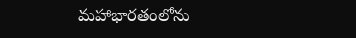మహాభారతంలోను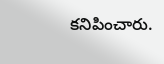కనిపించారు.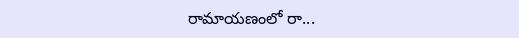రామాయణంలో రా...